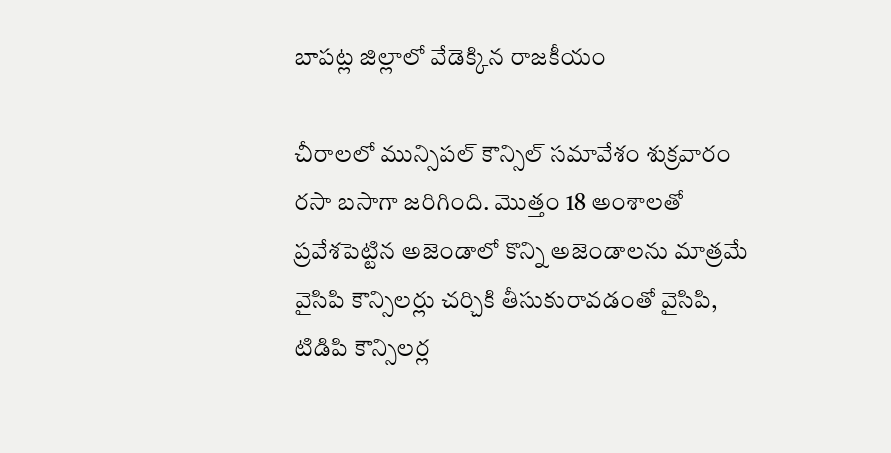బాపట్ల జిల్లాలో వేడెక్కిన రాజకీయం

చీరాలలో మున్సిపల్ కౌన్సిల్ సమావేశం శుక్రవారం రసా బసాగా జరిగింది. మొత్తం 18 అంశాలతో ప్రవేశపెట్టిన అజెండాలో కొన్ని అజెండాలను మాత్రమే వైసిపి కౌన్సిలర్లు చర్చికి తీసుకురావడంతో వైసిపి, టిడిపి కౌన్సిలర్ల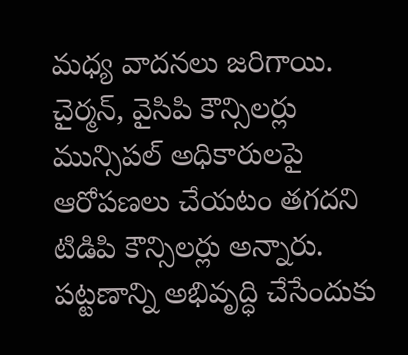మధ్య వాదనలు జరిగాయి. చైర్మన్, వైసిపి కౌన్సిలర్లు మున్సిపల్ అధికారులపై ఆరోపణలు చేయటం తగదని టిడిపి కౌన్సిలర్లు అన్నారు. పట్టణాన్ని అభివృద్ధి చేసేందుకు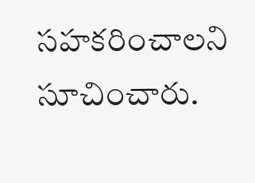సహకరించాలని సూచించారు.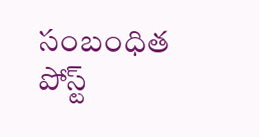సంబంధిత పోస్ట్